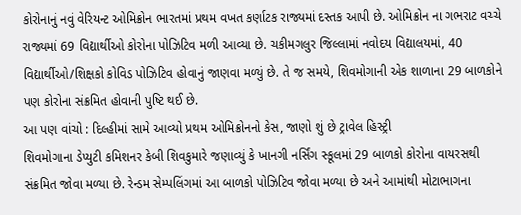કોરોનાનું નવું વેરિયન્ટ ઓમિક્રોન ભારતમાં પ્રથમ વખત કર્ણાટક રાજ્યમાં દસ્તક આપી છે. ઓમિક્રોન ના ગભરાટ વચ્ચે રાજ્યમાં 69 વિદ્યાર્થીઓ કોરોના પોઝિટિવ મળી આવ્યા છે. ચકીમગલુર જિલ્લામાં નવોદય વિદ્યાલયમાં, 40 વિદ્યાર્થીઓ/શિક્ષકો કોવિડ પોઝિટિવ હોવાનું જાણવા મળ્યું છે. તે જ સમયે, શિવમોગાની એક શાળાના 29 બાળકોને પણ કોરોના સંક્રમિત હોવાની પુષ્ટિ થઈ છે.
આ પણ વાંચો : દિલ્હીમાં સામે આવ્યો પ્રથમ ઓમિક્રોનનો કેસ, જાણો શું છે ટ્રાવેલ હિસ્ટ્રી
શિવમોગાના ડેપ્યુટી કમિશનર કેબી શિવકુમારે જણાવ્યું કે ખાનગી નર્સિંગ સ્કૂલમાં 29 બાળકો કોરોના વાયરસથી સંક્રમિત જોવા મળ્યા છે. રેન્ડમ સેમ્પલિંગમાં આ બાળકો પોઝિટિવ જોવા મળ્યા છે અને આમાંથી મોટાભાગના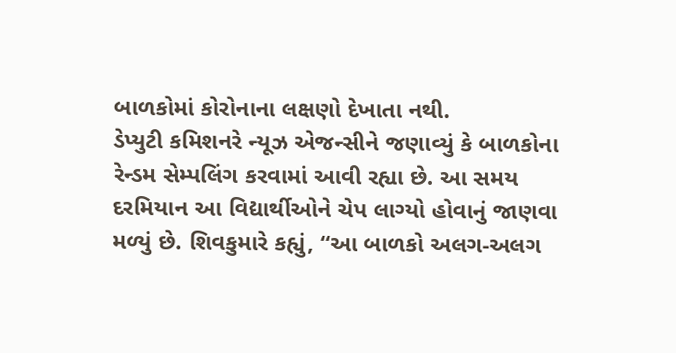બાળકોમાં કોરોનાના લક્ષણો દેખાતા નથી.
ડેપ્યુટી કમિશનરે ન્યૂઝ એજન્સીને જણાવ્યું કે બાળકોના રેન્ડમ સેમ્પલિંગ કરવામાં આવી રહ્યા છે. આ સમય દરમિયાન આ વિદ્યાર્થીઓને ચેપ લાગ્યો હોવાનું જાણવા મળ્યું છે. શિવકુમારે કહ્યું, “આ બાળકો અલગ-અલગ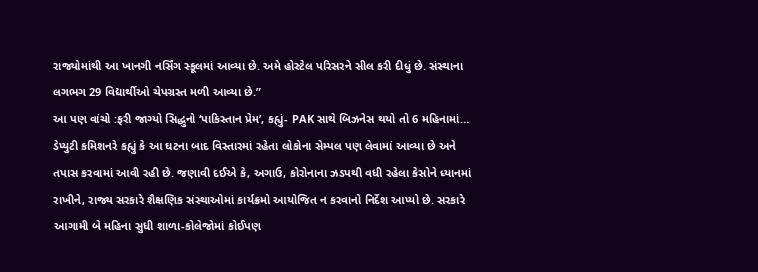રાજ્યોમાંથી આ ખાનગી નર્સિંગ સ્કૂલમાં આવ્યા છે. અમે હોસ્ટેલ પરિસરને સીલ કરી દીધું છે. સંસ્થાના લગભગ 29 વિદ્યાર્થીઓ ચેપગ્રસ્ત મળી આવ્યા છે.”
આ પણ વાંચો :ફરી જાગ્યો સિદ્ધુનો ‘પાકિસ્તાન પ્રેમ’, કહ્યું- PAK સાથે બિઝનેસ થયો તો 6 મહિનામાં…
ડેપ્યુટી કમિશનરે કહ્યું કે આ ઘટના બાદ વિસ્તારમાં રહેતા લોકોના સેમ્પલ પણ લેવામાં આવ્યા છે અને તપાસ કરવામાં આવી રહી છે. જણાવી દઈએ કે, અગાઉ, કોરોનાના ઝડપથી વધી રહેલા કેસોને ધ્યાનમાં રાખીને, રાજ્ય સરકારે શૈક્ષણિક સંસ્થાઓમાં કાર્યક્રમો આયોજિત ન કરવાનો નિર્દેશ આપ્યો છે. સરકારે આગામી બે મહિના સુધી શાળા-કોલેજોમાં કોઈપણ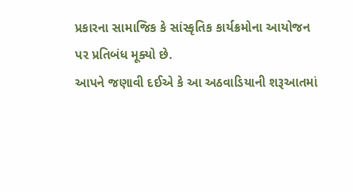પ્રકારના સામાજિક કે સાંસ્કૃતિક કાર્યક્રમોના આયોજન પર પ્રતિબંધ મૂક્યો છે.
આપને જણાવી દઈએ કે આ અઠવાડિયાની શરૂઆતમાં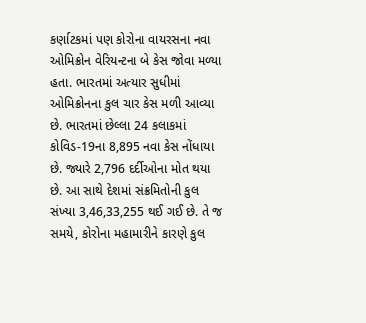કર્ણાટકમાં પણ કોરોના વાયરસના નવા ઓમિક્રોન વેરિયન્ટના બે કેસ જોવા મળ્યા હતા. ભારતમાં અત્યાર સુધીમાં ઓમિક્રોનના કુલ ચાર કેસ મળી આવ્યા છે. ભારતમાં છેલ્લા 24 કલાકમાં કોવિડ-19ના 8,895 નવા કેસ નોંધાયા છે. જ્યારે 2,796 દર્દીઓના મોત થયા છે. આ સાથે દેશમાં સંક્રમિતોની કુલ સંખ્યા 3,46,33,255 થઈ ગઈ છે. તે જ સમયે, કોરોના મહામારીને કારણે કુલ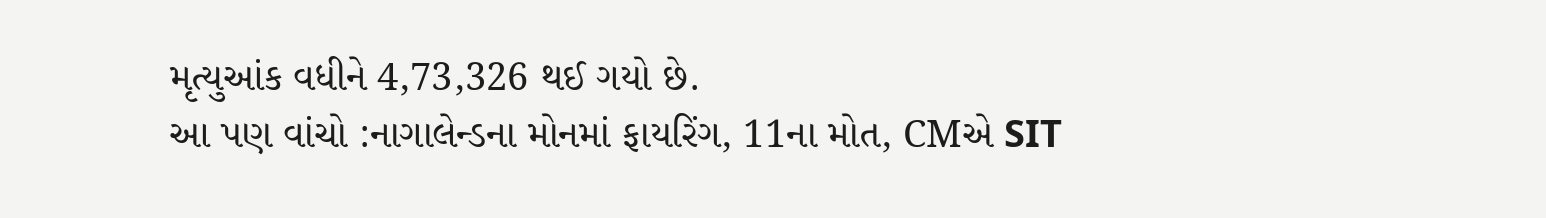મૃત્યુઆંક વધીને 4,73,326 થઈ ગયો છે.
આ પણ વાંચો :નાગાલેન્ડના મોનમાં ફાયરિંગ, 11ના મોત, CMએ SIT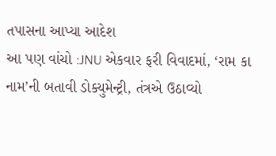તપાસના આપ્યા આદેશ
આ પણ વાંચો :JNU એકવાર ફરી વિવાદમાં, ‘રામ કા નામ’ની બતાવી ડોક્યુમેન્ટ્રી, તંત્રએ ઉઠાવ્યો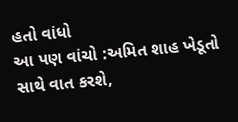હતો વાંધો
આ પણ વાંચો :અમિત શાહ ખેડૂતો સાથે વાત કરશે,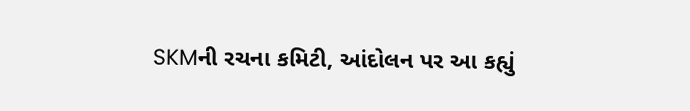SKMની રચના કમિટી, આંદોલન પર આ કહ્યું